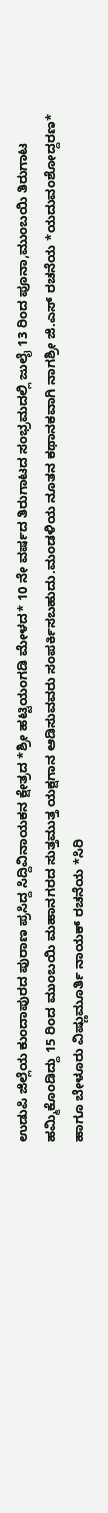ಉಡುಪಿ ಜಿಲ್ಲೆಯ ಕುಂದಾಪುರದ ಪುರಾಣ ಪ್ರಸಿದ್ದ ಸಿದ್ದಿವಿನಾಯಕನ ಕ್ಷೇತ್ರದ *ಶ್ರೀ ಹಟ್ಟಿಯಂಗಡಿ ಮೇಳದ* 10 ನೇ ವರ್ಷದ ತಿರುಗಾಟದ ಸಂಭ್ರಮದಲ್ಲಿ ಜುಲೈ 13 ರಿಂದ ಪೂನಾ,ಮುಂಬಯಿ ತಿರುಗಾಟ ಹಮ್ಮಿಕೊಂಡಿದ್ದು 15 ರಿಂದ ಮುಂಬಯಿ ಮಹಾನಗರದ ಸುತ್ತಮುತ್ತ ಯಕ್ಷಗಾನ ಆಡಿಸುವವರು ಸಂಪರ್ಕಿಸಬಹುದು.ಮಂಡಳಿಯ ನೂತನ ಕಥಾನಕವಾಗಿ ನಾಗಶ್ರೀ ಜಿ.ಎಸ್ ರಚನೆಯ *ಯದುವಂಶೋದ್ದರಣ* ಹಾಗೂ ಬೇಳೂರು ವಿಷ್ಣುಮೂರ್ತಿ ನಾಯಕ್ ರಚನೆಯ *ಸಿರಿ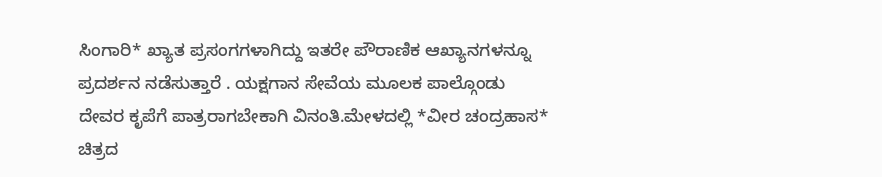ಸಿಂಗಾರಿ* ಖ್ಯಾತ ಪ್ರಸಂಗಗಳಾಗಿದ್ದು ಇತರೇ ಪೌರಾಣಿಕ ಆಖ್ಯಾನಗಳನ್ನೂ ಪ್ರದರ್ಶನ ನಡೆಸುತ್ತಾರೆ . ಯಕ್ಷಗಾನ ಸೇವೆಯ ಮೂಲಕ ಪಾಲ್ಗೊಂಡು ದೇವರ ಕೃಪೆಗೆ ಪಾತ್ರರಾಗಬೇಕಾಗಿ ವಿನಂತಿ.ಮೇಳದಲ್ಲಿ *ವೀರ ಚಂದ್ರಹಾಸ* ಚಿತ್ರದ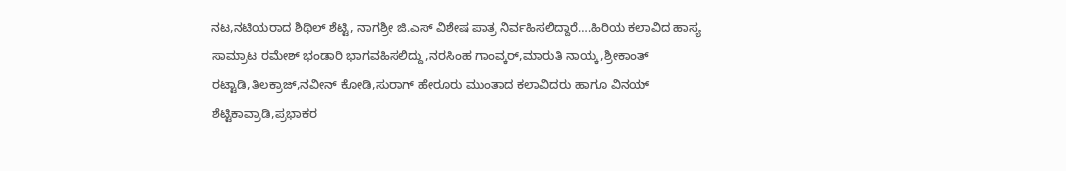ನಟ,ನಟಿಯರಾದ ಶಿಥಿಲ್ ಶೆಟ್ಟಿ, ನಾಗಶ್ರೀ ಜಿ.ಎಸ್ ವಿಶೇಷ ಪಾತ್ರ ನಿರ್ವಹಿಸಲಿದ್ದಾರೆ….ಹಿರಿಯ ಕಲಾವಿದ ಹಾಸ್ಯ ಸಾಮ್ರಾಟ ರಮೇಶ್ ಭಂಡಾರಿ ಭಾಗವಹಿಸಲಿದ್ದು,ನರಸಿಂಹ ಗಾಂವ್ಕರ್,ಮಾರುತಿ ನಾಯ್ಕ,ಶ್ರೀಕಾಂತ್ ರಟ್ಟಾಡಿ,ತಿಲಕ್ರಾಜ್,ನವೀನ್ ಕೋಡಿ,ಸುರಾಗ್ ಹೇರೂರು ಮುಂತಾದ ಕಲಾವಿದರು ಹಾಗೂ ವಿನಯ್ ಶೆಟ್ಟಿಕಾವ್ರಾಡಿ,ಪ್ರಭಾಕರ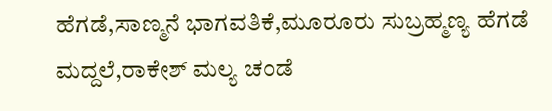ಹೆಗಡೆ,ಸಾಣ್ಮನೆ ಭಾಗವತಿಕೆ,ಮೂರೂರು ಸುಬ್ರಹ್ಮಣ್ಯ ಹೆಗಡೆ ಮದ್ದಲೆ,ರಾಕೇಶ್ ಮಲ್ಯ ಚಂಡೆ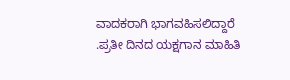ವಾದಕರಾಗಿ ಭಾಗವಹಿಸಲಿದ್ದಾರೆ .ಪ್ರತೀ ದಿನದ ಯಕ್ಷಗಾನ ಮಾಹಿತಿ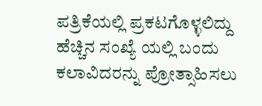ಪತ್ರಿಕೆಯಲ್ಲಿ ಪ್ರಕಟಗೊಳ್ಳಲಿದ್ದು ಹೆಚ್ಚಿನ ಸಂಖ್ಯೆ ಯಲ್ಲಿ ಬಂದು ಕಲಾವಿದರನ್ನು ಪ್ರೋತ್ಸಾಹಿಸಲು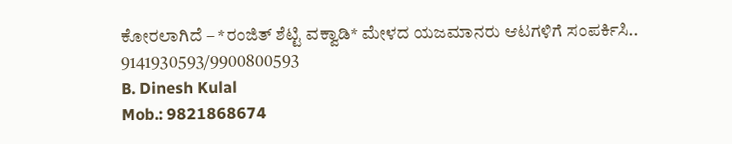ಕೋರಲಾಗಿದೆ – *ರಂಜಿತ್ ಶೆಟ್ಟಿ ವಕ್ವಾಡಿ* ಮೇಳದ ಯಜಮಾನರು ಆಟಗಳಿಗೆ ಸಂಪರ್ಕಿಸಿ..
9141930593/9900800593
B. Dinesh Kulal
Mob.: 9821868674